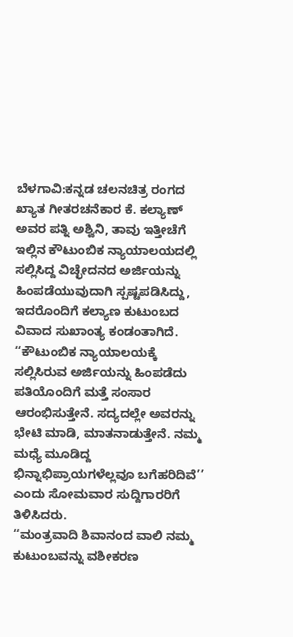ಬೆಳಗಾವಿ:ಕನ್ನಡ ಚಲನಚಿತ್ರ ರಂಗದ ಖ್ಯಾತ ಗೀತರಚನೆಕಾರ ಕೆ. ಕಲ್ಯಾಣ್ ಅವರ ಪತ್ನಿ ಅಶ್ವಿನಿ, ತಾವು ಇತ್ತೀಚೆಗೆ ಇಲ್ಲಿನ ಕೌಟುಂಬಿಕ ನ್ಯಾಯಾಲಯದಲ್ಲಿ ಸಲ್ಲಿಸಿದ್ದ ವಿಚ್ಛೇದನದ ಅರ್ಜಿಯನ್ನು ಹಿಂಪಡೆಯುವುದಾಗಿ ಸ್ಪಷ್ಟಪಡಿಸಿದ್ದು, ಇದರೊಂದಿಗೆ ಕಲ್ಯಾಣ ಕುಟುಂಬದ ವಿವಾದ ಸುಖಾಂತ್ಯ ಕಂಡಂತಾಗಿದೆ.
‘‘ಕೌಟುಂಬಿಕ ನ್ಯಾಯಾಲಯಕ್ಕೆ ಸಲ್ಲಿಸಿರುವ ಅರ್ಜಿಯನ್ನು ಹಿಂಪಡೆದು ಪತಿಯೊಂದಿಗೆ ಮತ್ತೆ ಸಂಸಾರ ಆರಂಭಿಸುತ್ತೇನೆ. ಸದ್ಯದಲ್ಲೇ ಅವರನ್ನು ಭೇಟಿ ಮಾಡಿ, ಮಾತನಾಡುತ್ತೇನೆ. ನಮ್ಮ ಮಧ್ಯೆ ಮೂಡಿದ್ದ ಭಿನ್ನಾಭಿಪ್ರಾಯಗಳೆಲ್ಲವೂ ಬಗೆಹರಿದಿವೆ’’ ಎಂದು ಸೋಮವಾರ ಸುದ್ದಿಗಾರರಿಗೆ ತಿಳಿಸಿದರು.
‘‘ಮಂತ್ರವಾದಿ ಶಿವಾನಂದ ವಾಲಿ ನಮ್ಮ ಕುಟುಂಬವನ್ನು ವಶೀಕರಣ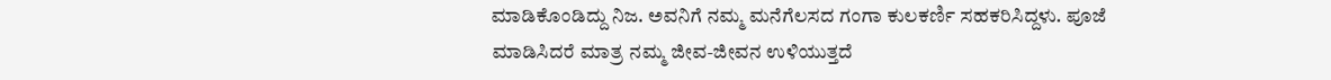ಮಾಡಿಕೊಂಡಿದ್ದು ನಿಜ. ಅವನಿಗೆ ನಮ್ಮ ಮನೆಗೆಲಸದ ಗಂಗಾ ಕುಲಕರ್ಣಿ ಸಹಕರಿಸಿದ್ದಳು. ಪೂಜೆ ಮಾಡಿಸಿದರೆ ಮಾತ್ರ ನಮ್ಮ ಜೀವ-ಜೀವನ ಉಳಿಯುತ್ತದೆ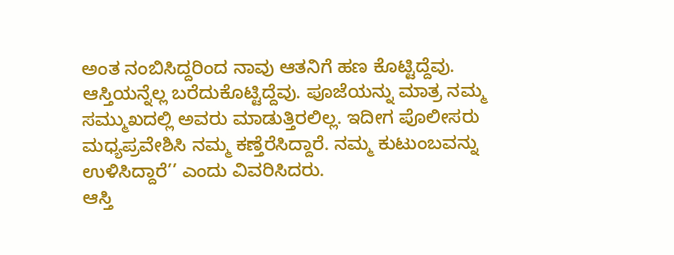ಅಂತ ನಂಬಿಸಿದ್ದರಿಂದ ನಾವು ಆತನಿಗೆ ಹಣ ಕೊಟ್ಟಿದ್ದೆವು. ಆಸ್ತಿಯನ್ನೆಲ್ಲ ಬರೆದುಕೊಟ್ಟಿದ್ದೆವು. ಪೂಜೆಯನ್ನು ಮಾತ್ರ ನಮ್ಮ ಸಮ್ಮುಖದಲ್ಲಿ ಅವರು ಮಾಡುತ್ತಿರಲಿಲ್ಲ. ಇದೀಗ ಪೊಲೀಸರು ಮಧ್ಯಪ್ರವೇಶಿಸಿ ನಮ್ಮ ಕಣ್ತೆರೆಸಿದ್ದಾರೆ. ನಮ್ಮ ಕುಟುಂಬವನ್ನು ಉಳಿಸಿದ್ದಾರೆ’’ ಎಂದು ವಿವರಿಸಿದರು.
ಆಸ್ತಿ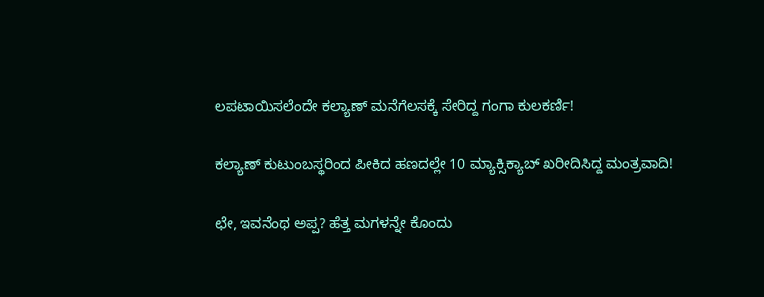ಲಪಟಾಯಿಸಲೆಂದೇ ಕಲ್ಯಾಣ್ ಮನೆಗೆಲಸಕ್ಕೆ ಸೇರಿದ್ದ ಗಂಗಾ ಕುಲಕರ್ಣಿ!

ಕಲ್ಯಾಣ್ ಕುಟುಂಬಸ್ಥರಿಂದ ಪೀಕಿದ ಹಣದಲ್ಲೇ 10 ಮ್ಯಾಕ್ಸಿಕ್ಯಾಬ್ ಖರೀದಿಸಿದ್ದ ಮಂತ್ರವಾದಿ!

ಛೇ, ಇವನೆಂಥ ಅಪ್ಪ? ಹೆತ್ತ ಮಗಳನ್ನೇ ಕೊಂದು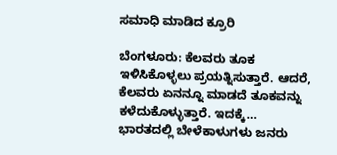ಸಮಾಧಿ ಮಾಡಿದ ಕ್ರೂರಿ

ಬೆಂಗಳೂರು: ಕೆಲವರು ತೂಕ ಇಳಿಸಿಕೊಳ್ಳಲು ಪ್ರಯತ್ನಿಸುತ್ತಾರೆ. ಆದರೆ, ಕೆಲವರು ಏನನ್ನೂ ಮಾಡದೆ ತೂಕವನ್ನು ಕಳೆದುಕೊಳ್ಳುತ್ತಾರೆ. ಇದಕ್ಕೆ…
ಭಾರತದಲ್ಲಿ ಬೇಳೆಕಾಳುಗಳು ಜನರು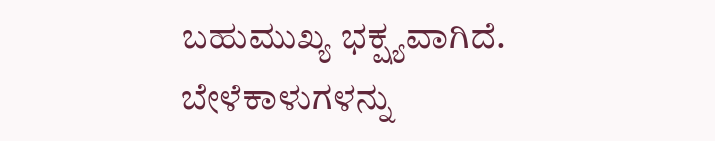ಬಹುಮುಖ್ಯ ಭಕ್ಷ್ಯವಾಗಿದೆ. ಬೇಳೆಕಾಳುಗಳನ್ನು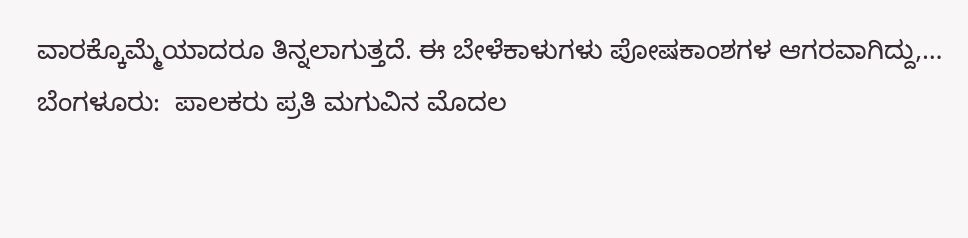ವಾರಕ್ಕೊಮ್ಮೆಯಾದರೂ ತಿನ್ನಲಾಗುತ್ತದೆ. ಈ ಬೇಳೆಕಾಳುಗಳು ಪೋಷಕಾಂಶಗಳ ಆಗರವಾಗಿದ್ದು,…
ಬೆಂಗಳೂರು:  ಪಾಲಕರು ಪ್ರತಿ ಮಗುವಿನ ಮೊದಲ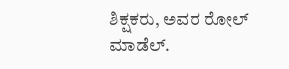ಶಿಕ್ಷಕರು, ಅವರ ರೋಲ್ ಮಾಡೆಲ್.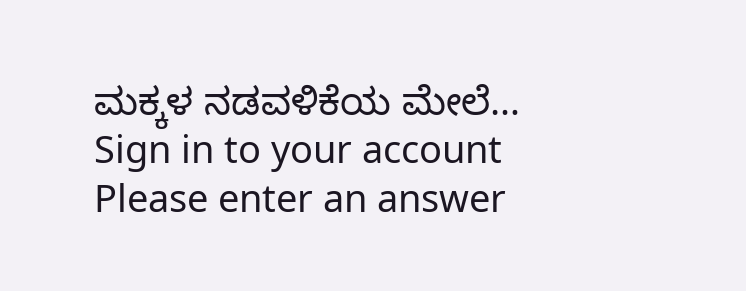ಮಕ್ಕಳ ನಡವಳಿಕೆಯ ಮೇಲೆ…
Sign in to your account
Please enter an answer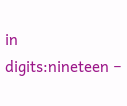in digits:nineteen −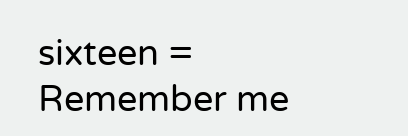sixteen =
Remember me